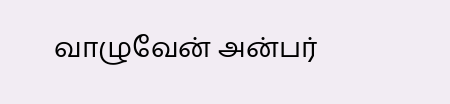வாழுவேன் அன்பர்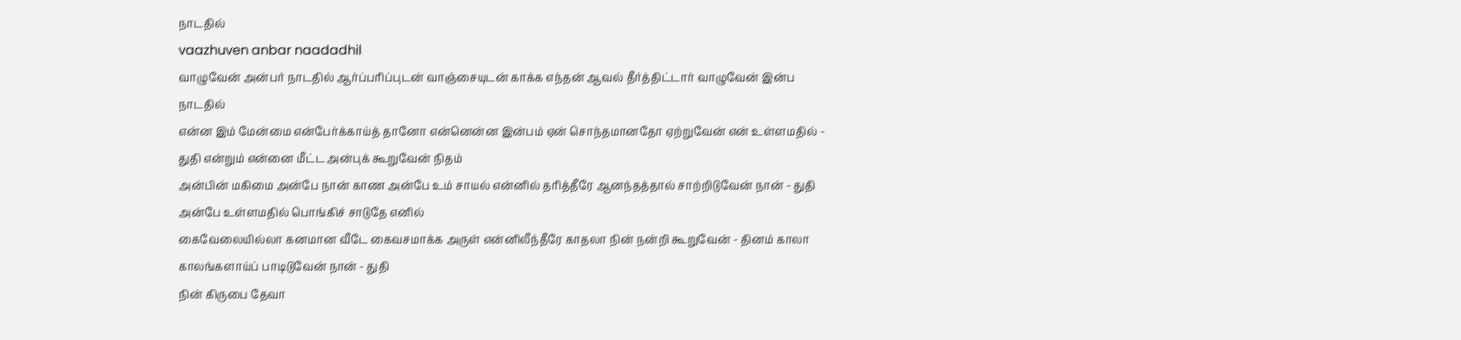நாடதில்
vaazhuven anbar naadadhil
வாழுவேன் அன்பர் நாடதில் ஆர்ப்பரிப்புடன் வாஞ்சையுடன் காக்க எந்தன் ஆவல் தீர்த்திட்டார் வாழுவேன் இன்ப நாடதில்
என்ன இம் மேன்மை என்பேர்க்காய்த் தானோ என்னென்ன இன்பம் ஏன் சொந்தமானதோ ஏற்றுவேன் என் உள்ளமதில் - துதி என்றும் என்னை மீட்ட அன்புக் கூறுவேன் நிதம்
அன்பின் மகிமை அன்பே நான் காண அன்பே உம் சாயல் என்னில் தரித்தீரே ஆனந்தத்தால் சாற்றிடுவேன் நான் - துதி அன்பே உள்ளமதில் பொங்கிச் சாடுதே எனில்
கைவேலையில்லா கனமான வீடே கைவசமாக்க அருள் என்னிலீந்தீரே காதலா நின் நன்றி கூறுவேன் - தினம் காலா காலங்களாய்ப் பாடிடுவேன் நான் - துதி
நின் கிருபை தேவா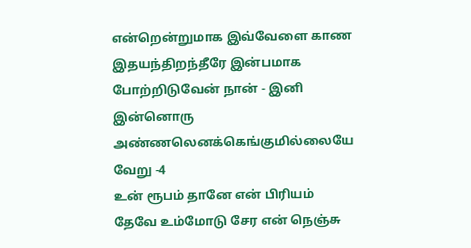என்றென்றுமாக இவ்வேளை காண இதயந்திறந்தீரே இன்பமாக போற்றிடுவேன் நான் - இனி இன்னொரு அண்ணலெனக்கெங்குமில்லையே வேறு -4
உன் ரூபம் தானே என் பிரியம் தேவே உம்மோடு சேர என் நெஞ்சு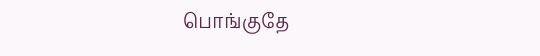பொங்குதே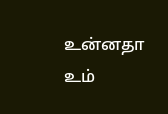உன்னதா உம்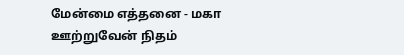மேன்மை எத்தனை - மகா ஊற்றுவேன் நிதம்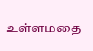உள்ளமதை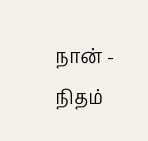நான் - நிதம்